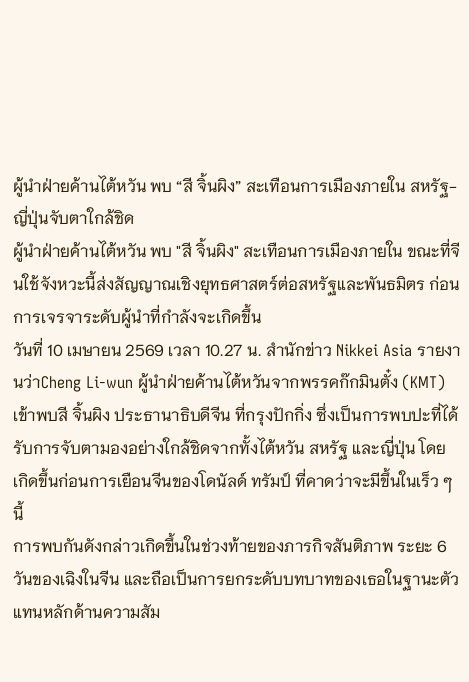ผู้นำฝ่ายค้านไต้หวัน พบ “สี จิ้นผิง” สะเทือนการเมืองภายใน สหรัฐ-ญี่ปุ่นจับตาใกล้ชิด
ผู้นำฝ่ายค้านไต้หวัน พบ "สี จิ้นผิง" สะเทือนการเมืองภายใน ขณะที่จีนใช้จังหวะนี้ส่งสัญญาณเชิงยุทธศาสตร์ต่อสหรัฐและพันธมิตร ก่อนการเจรจาระดับผู้นำที่กำลังจะเกิดขึ้น
วันที่ 10 เมษายน 2569 เวลา 10.27 น. สำนักข่าว Nikkei Asia รายงานว่าCheng Li-wun ผู้นำฝ่ายค้านไต้หวันจากพรรคก๊กมินตั๋ง (KMT) เข้าพบสี จิ้นผิง ประธานาธิบดีจีน ที่กรุงปักกิ่ง ซึ่งเป็นการพบปะที่ได้รับการจับตามองอย่างใกล้ชิดจากทั้งไต้หวัน สหรัฐ และญี่ปุ่น โดยเกิดขึ้นก่อนการเยือนจีนของโดนัลด์ ทรัมป์ ที่คาดว่าจะมีขึ้นในเร็ว ๆ นี้
การพบกันดังกล่าวเกิดขึ้นในช่วงท้ายของภารกิจสันติภาพ ระยะ 6 วันของเฉิงในจีน และถือเป็นการยกระดับบทบาทของเธอในฐานะตัวแทนหลักด้านความสัม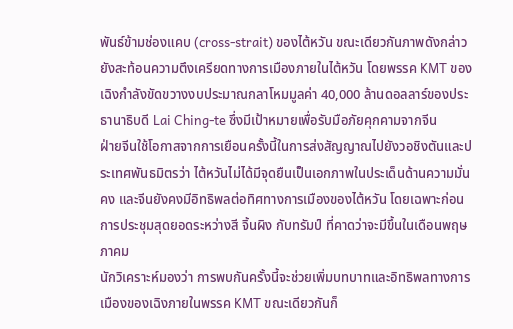พันธ์ข้ามช่องแคบ (cross-strait) ของไต้หวัน ขณะเดียวกันภาพดังกล่าวยังสะท้อนความตึงเครียดทางการเมืองภายในไต้หวัน โดยพรรค KMT ของเฉิงกำลังขัดขวางงบประมาณกลาโหมมูลค่า 40,000 ล้านดอลลาร์ของประธานาธิบดี Lai Ching-te ซึ่งมีเป้าหมายเพื่อรับมือภัยคุกคามจากจีน
ฝ่ายจีนใช้โอกาสจากการเยือนครั้งนี้ในการส่งสัญญาณไปยังวอชิงตันและประเทศพันธมิตรว่า ไต้หวันไม่ได้มีจุดยืนเป็นเอกภาพในประเด็นด้านความมั่นคง และจีนยังคงมีอิทธิพลต่อทิศทางการเมืองของไต้หวัน โดยเฉพาะก่อนการประชุมสุดยอดระหว่างสี จิ้นผิง กับทรัมป์ ที่คาดว่าจะมีขึ้นในเดือนพฤษภาคม
นักวิเคราะห์มองว่า การพบกันครั้งนี้จะช่วยเพิ่มบทบาทและอิทธิพลทางการเมืองของเฉิงภายในพรรค KMT ขณะเดียวกันก็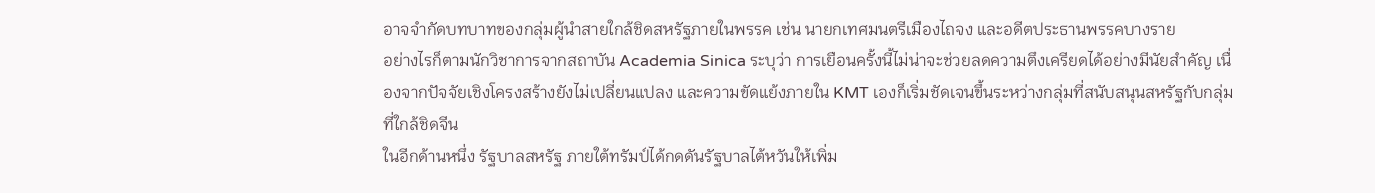อาจจำกัดบทบาทของกลุ่มผู้นำสายใกล้ชิดสหรัฐภายในพรรค เช่น นายกเทศมนตรีเมืองไถจง และอดีตประธานพรรคบางราย
อย่างไรก็ตามนักวิชาการจากสถาบัน Academia Sinica ระบุว่า การเยือนครั้งนี้ไม่น่าจะช่วยลดความตึงเครียดได้อย่างมีนัยสำคัญ เนื่องจากปัจจัยเชิงโครงสร้างยังไม่เปลี่ยนแปลง และความขัดแย้งภายใน KMT เองก็เริ่มชัดเจนขึ้นระหว่างกลุ่มที่สนับสนุนสหรัฐกับกลุ่มที่ใกล้ชิดจีน
ในอีกด้านหนึ่ง รัฐบาลสหรัฐ ภายใต้ทรัมป์ได้กดดันรัฐบาลไต้หวันให้เพิ่ม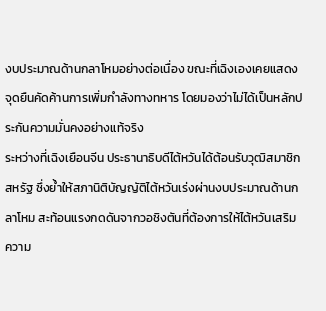งบประมาณด้านกลาโหมอย่างต่อเนื่อง ขณะที่เฉิงเองเคยแสดงจุดยืนคัดค้านการเพิ่มกำลังทางทหาร โดยมองว่าไม่ได้เป็นหลักประกันความมั่นคงอย่างแท้จริง
ระหว่างที่เฉิงเยือนจีน ประธานาธิบดีไต้หวันได้ต้อนรับวุฒิสมาชิกสหรัฐ ซึ่งย้ำให้สภานิติบัญญัติไต้หวันเร่งผ่านงบประมาณด้านกลาโหม สะท้อนแรงกดดันจากวอชิงตันที่ต้องการให้ไต้หวันเสริมความ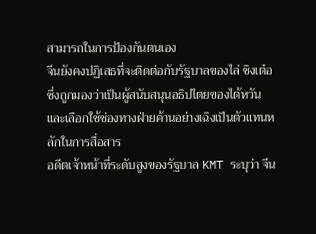สามารถในการป้องกันตนเอง
จีนยังคงปฏิเสธที่จะติดต่อกับรัฐบาลของไล่ ชิงเต๋อ ซึ่งถูกมองว่าเป็นผู้สนับสนุนอธิปไตยของไต้หวัน และเลือกใช้ช่องทางฝ่ายค้านอย่างเฉิงเป็นตัวแทนหลักในการสื่อสาร
อดีตเจ้าหน้าที่ระดับสูงของรัฐบาล KMT ระบุว่า จีน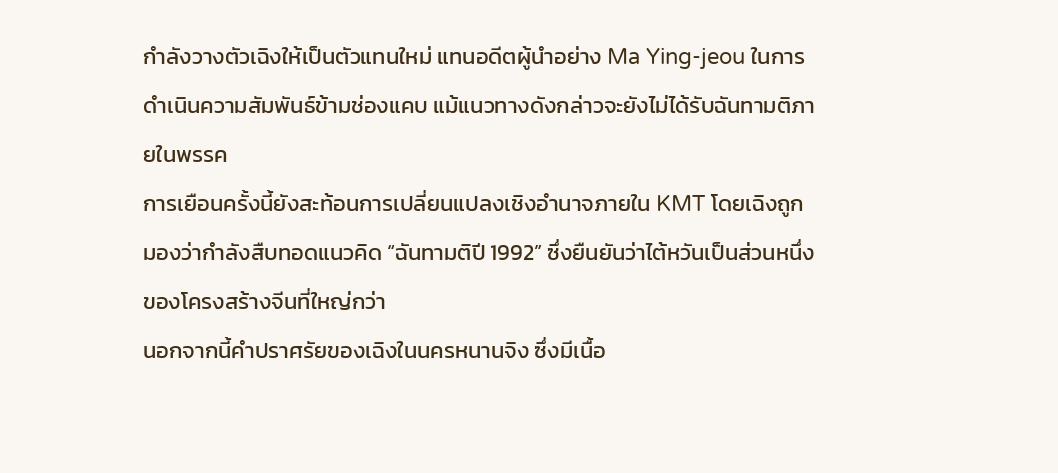กำลังวางตัวเฉิงให้เป็นตัวแทนใหม่ แทนอดีตผู้นำอย่าง Ma Ying-jeou ในการดำเนินความสัมพันธ์ข้ามช่องแคบ แม้แนวทางดังกล่าวจะยังไม่ได้รับฉันทามติภายในพรรค
การเยือนครั้งนี้ยังสะท้อนการเปลี่ยนแปลงเชิงอำนาจภายใน KMT โดยเฉิงถูกมองว่ากำลังสืบทอดแนวคิด “ฉันทามติปี 1992” ซึ่งยืนยันว่าไต้หวันเป็นส่วนหนึ่งของโครงสร้างจีนที่ใหญ่กว่า
นอกจากนี้คำปราศรัยของเฉิงในนครหนานจิง ซึ่งมีเนื้อ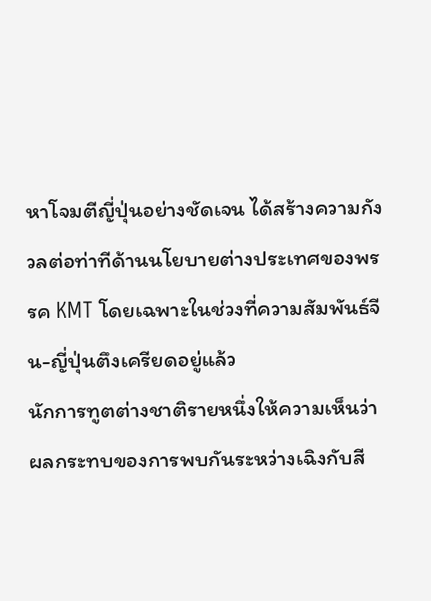หาโจมตีญี่ปุ่นอย่างชัดเจน ได้สร้างความกังวลต่อท่าทีด้านนโยบายต่างประเทศของพรรค KMT โดยเฉพาะในช่วงที่ความสัมพันธ์จีน-ญี่ปุ่นตึงเครียดอยู่แล้ว
นักการทูตต่างชาติรายหนึ่งให้ความเห็นว่า ผลกระทบของการพบกันระหว่างเฉิงกับสี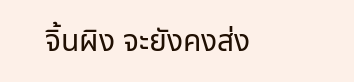จิ้นผิง จะยังคงส่ง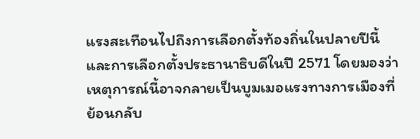แรงสะเทือนไปถึงการเลือกตั้งท้องถิ่นในปลายปีนี้ และการเลือกตั้งประธานาธิบดีในปี 2571 โดยมองว่าเหตุการณ์นี้อาจกลายเป็นบูมเมอแรงทางการเมืองที่ย้อนกลับ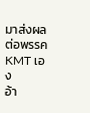มาส่งผลต่อพรรค KMT เอง
อ้า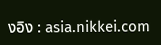งอิง : asia.nikkei.com